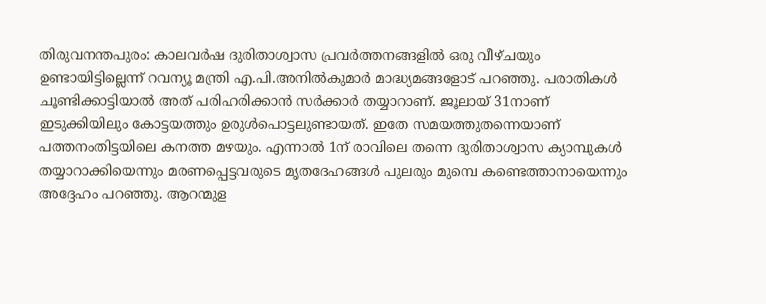തിരുവനന്തപുരം: കാലവർഷ ദുരിതാശ്വാസ പ്രവർത്തനങ്ങളിൽ ഒരു വീഴ്ചയും ഉണ്ടായിട്ടില്ലെന്ന് റവന്യൂ മന്ത്രി എ.പി.അനിൽകുമാർ മാദ്ധ്യമങ്ങളോട് പറഞ്ഞു. പരാതികൾ ചൂണ്ടിക്കാട്ടിയാൽ അത് പരിഹരിക്കാൻ സർക്കാർ തയ്യാറാണ്. ജൂലായ് 31നാണ് ഇടുക്കിയിലും കോട്ടയത്തും ഉരുൾപൊട്ടലുണ്ടായത്. ഇതേ സമയത്തുതന്നെയാണ് പത്തനംതിട്ടയിലെ കനത്ത മഴയും. എന്നാൽ 1ന് രാവിലെ തന്നെ ദുരിതാശ്വാസ ക്യാമ്പുകൾ തയ്യാറാക്കിയെന്നും മരണപ്പെട്ടവരുടെ മൃതദേഹങ്ങൾ പുലരും മുമ്പെ കണ്ടെത്താനായെന്നും അദ്ദേഹം പറഞ്ഞു. ആറന്മുള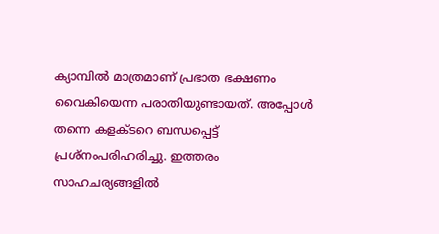ക്യാമ്പിൽ മാത്രമാണ് പ്രഭാത ഭക്ഷണം വൈകിയെന്ന പരാതിയുണ്ടായത്. അപ്പോൾ തന്നെ കളക്ടറെ ബന്ധപ്പെട്ട് പ്രശ്നംപരിഹരിച്ചു. ഇത്തരം സാഹചര്യങ്ങളിൽ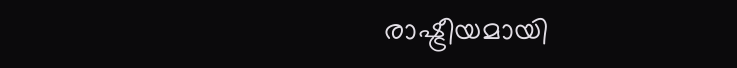രാഷ്ട്രീയമായി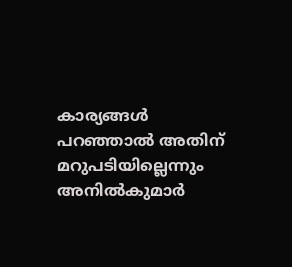കാര്യങ്ങൾ പറഞ്ഞാൽ അതിന് മറുപടിയില്ലെന്നും അനിൽകുമാർ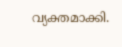വ്യക്തമാക്കി.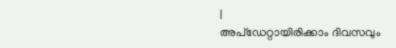|
അപ്ഡേറ്റായിരിക്കാം ദിവസവും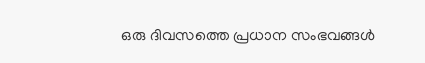ഒരു ദിവസത്തെ പ്രധാന സംഭവങ്ങൾ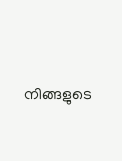നിങ്ങളുടെ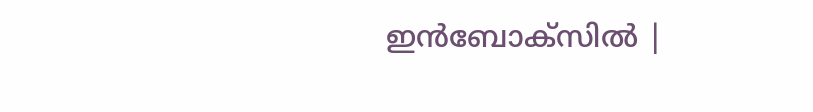ഇൻബോക്സിൽ |